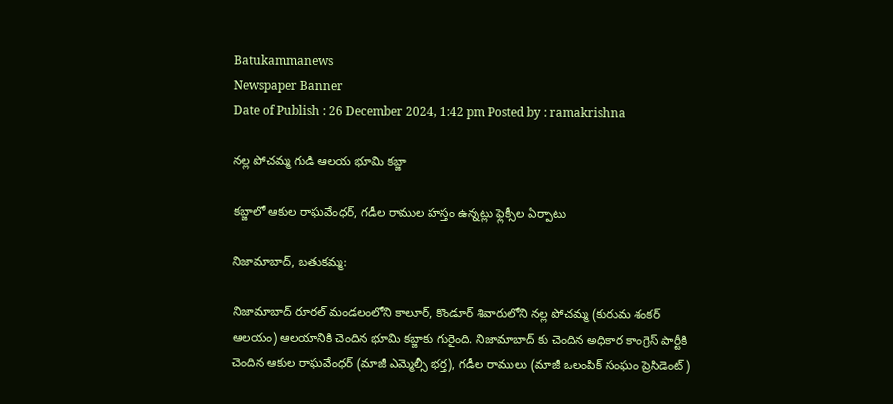Batukammanews
Newspaper Banner
Date of Publish : 26 December 2024, 1:42 pm Posted by : ramakrishna

నల్ల పోచమ్మ గుడి ఆలయ భూమి కబ్జా

కబ్జాలో ఆకుల రాఘవేంధర్, గడీల రాముల హస్తం ఉన్నట్లు ఫ్లెక్సీల ఏర్పాటు

నిజామాబాద్, బతుకమ్మ:

నిజామాబాద్ రూరల్ మండలంలోని కాలూర్, కొండూర్ శివారులోని నల్ల పోచమ్మ (కురుమ శంకర్ ఆలయం) ఆలయానికి చెందిన భూమి కబ్జాకు గురైంది. నిజామాబాద్ కు చెందిన అధికార కాంగ్రెస్ పార్టీకి చెందిన ఆకుల రాఘవేంధర్ (మాజీ ఎమ్మెల్సీ భర్త), గడీల రాములు (మాజీ ఒలంపిక్ సంఘం ప్రెసిడెంట్)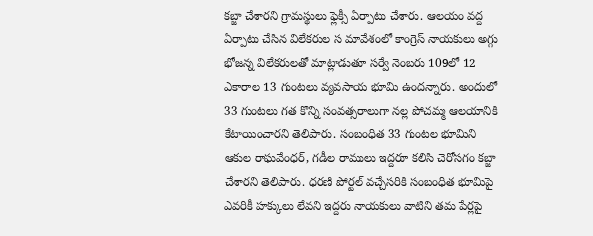కబ్జా చేశారని గ్రామస్థులు ఫ్లెక్సీ ఏర్పాటు చేశారు. ఆలయం వద్ద ఏర్పాటు చేసిన విలేకరుల స మావేశంలో కాంగ్రెస్ నాయకులు అగ్గు భోజన్న విలేకరులతో మాట్లాడుతూ సర్వే నెంబరు 109లో 12 ఎకారాల 13 గుంటలు వ్యవసాయ భూమి ఉందన్నారు. అందులో 33 గుంటలు గత కొన్ని సంవత్సరాలుగా నల్ల పోచమ్మ ఆలయానికి కేటాయించారని తెలిపారు. సంబంధిత 33 గుంటల భూమిని ఆకుల రాఘవేంధర్, గడీల రాములు ఇద్దరూ కలిసి చెరోసగం కబ్జా చేశారని తెలిపారు. ధరణి పోర్టల్ వచ్చేసరికి సంబంధిత భూమిపై ఎవరికీ హక్కులు లేవని ఇద్దరు నాయకులు వాటిని తమ పేర్లపై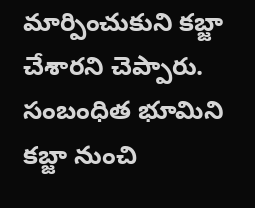మార్పించుకుని కబ్జా చేశారని చెప్పారు. సంబంధిత భూమిని కబ్జా నుంచి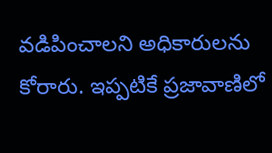వడిపించాలని అధికారులను కోరారు. ఇప్పటికే ప్రజావాణిలో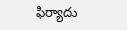ఫిర్యాదు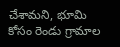చేశామని, భూమి కోసం రెండు గ్రామాల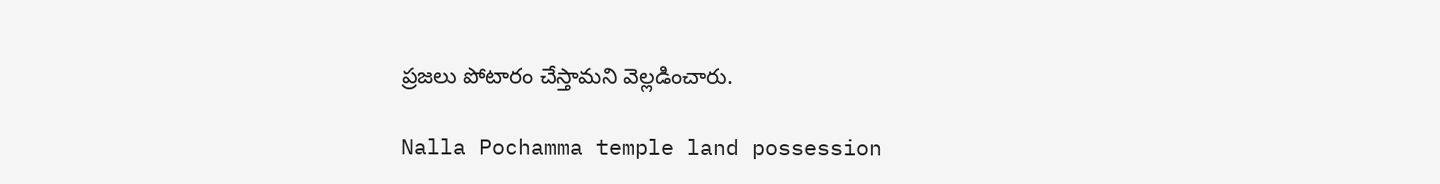ప్రజలు పోటారం చేస్తామని వెల్లడించారు.

Nalla Pochamma temple land possession